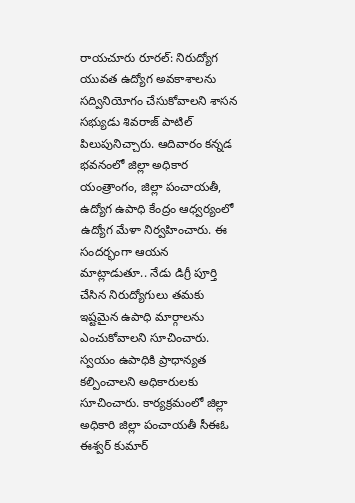రాయచూరు రూరల్: నిరుద్యోగ యువత ఉద్యోగ అవకాశాలను సద్వినియోగం చేసుకోవాలని శాసన సభ్యుడు శివరాజ్ పాటిల్ పిలుపునిచ్చారు. ఆదివారం కన్నడ భవనంలో జిల్లా అధికార యంత్రాంగం, జిల్లా పంచాయతీ, ఉద్యోగ ఉపాధి కేంద్రం ఆధ్వర్యంలో ఉద్యోగ మేళా నిర్వహించారు. ఈ సందర్భంగా ఆయన మాట్లాడుతూ.. నేడు డిగ్రీ పూర్తి చేసిన నిరుద్యోగులు తమకు ఇష్టమైన ఉపాధి మార్గాలను ఎంచుకోవాలని సూచించారు. స్వయం ఉపాధికి ప్రాధాన్యత కల్పించాలని అధికారులకు సూచించారు. కార్యక్రమంలో జిల్లా అధికారి జిల్లా పంచాయతీ సీఈఓ ఈశ్వర్ కుమార్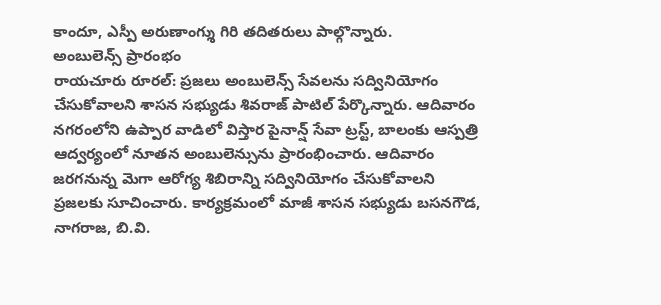కాందూ, ఎస్పీ అరుణాంగ్శు గిరి తదితరులు పాల్గొన్నారు.
అంబులెన్స్ ప్రారంభం
రాయచూరు రూరల్: ప్రజలు అంబులెన్స్ సేవలను సద్వినియోగం చేసుకోవాలని శాసన సభ్యుడు శివరాజ్ పాటిల్ పేర్కొన్నారు. ఆదివారం నగరంలోని ఉప్పార వాడిలో విస్తార పైనాన్ష్ సేవా ట్రస్ట్, బాలంకు ఆస్పత్రి ఆద్వర్యంలో నూతన అంబులెన్సును ప్రారంభించారు. ఆదివారం జరగనున్న మెగా ఆరోగ్య శిబిరాన్ని సద్వినియోగం చేసుకోవాలని ప్రజలకు సూచించారు. కార్యక్రమంలో మాజీ శాసన సభ్యుడు బసనగౌడ, నాగరాజ, బి.వి.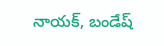నాయక్, బండేష్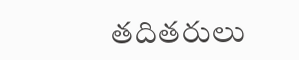తదితరులు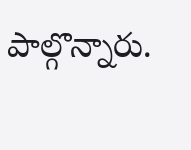పాల్గొన్నారు.